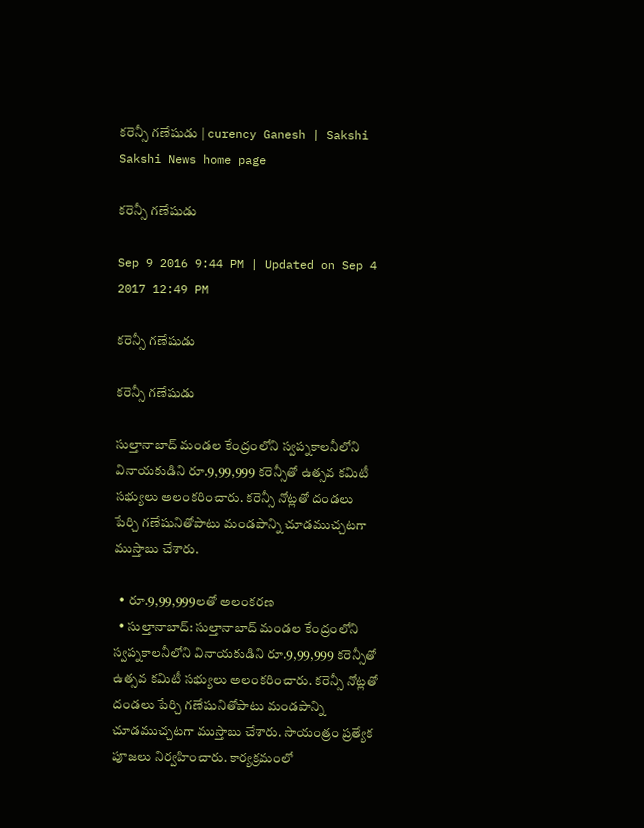కరెన్సీ గణేషుడు | curency Ganesh | Sakshi
Sakshi News home page

కరెన్సీ గణేషుడు

Sep 9 2016 9:44 PM | Updated on Sep 4 2017 12:49 PM

కరెన్సీ గణేషుడు

కరెన్సీ గణేషుడు

సుల్తానాబాద్‌ మండల కేంద్రంలోని స్వప్నకాలనీలోని వినాయకుడిని రూ.9,99,999 కరెన్సీతో ఉత్సవ కమిటీ సభ్యులు అలంకరించారు. కరెన్సీ నోట్లతో దండలు పేర్చి గణేషునితోపాటు మండపాన్ని చూడముచ్చటగా ముస్తాబు చేశారు.

  • రూ.9,99,999లతో అలంకరణ
  • సుల్తానాబాద్‌: సుల్తానాబాద్‌ మండల కేంద్రంలోని స్వప్నకాలనీలోని వినాయకుడిని రూ.9,99,999 కరెన్సీతో ఉత్సవ కమిటీ సభ్యులు అలంకరించారు. కరెన్సీ నోట్లతో దండలు పేర్చి గణేషునితోపాటు మండపాన్ని చూడముచ్చటగా ముస్తాబు చేశారు. సాయంత్రం ప్రత్యేక పూజలు నిర్వహించారు. కార్యక్రమంలో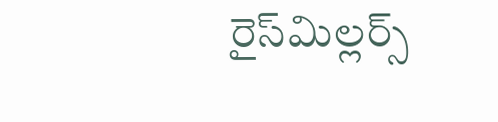రైస్‌మిల్లర్స్‌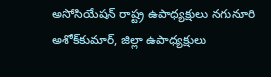అసోసియేషన్‌ రాష్ట్ర ఉపాధ్యక్షులు నగునూరి అశోక్‌కుమార్, జిల్లా ఉపాధ్యక్షులు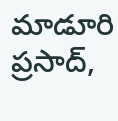మాడూరి ప్రసాద్,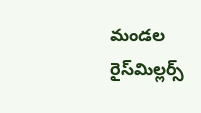మండల రైస్‌మిల్లర్స్‌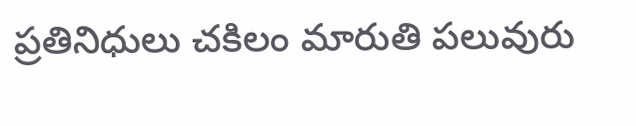ప్రతినిధులు చకిలం మారుతి పలువురు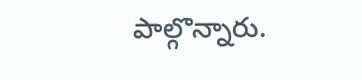పాల్గొన్నారు.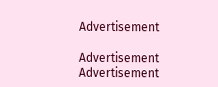Advertisement

Advertisement
Advertisement